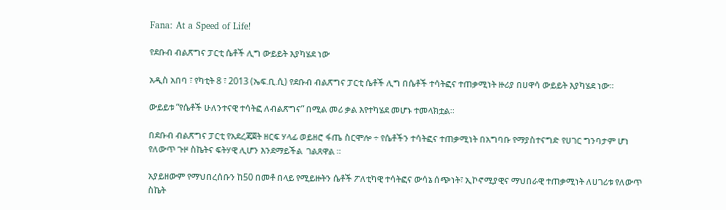Fana: At a Speed of Life!

የደቡብ ብልጽግና ፓርቲ ሴቶች ሊግ ውይይት እያካሄደ ነው

አዲስ አበባ ፣ የካቲት 8 ፣ 2013 (ኤፍ.ቢ.ሲ) የደቡብ ብልጽግና ፓርቲ ሴቶች ሊግ በሴቶች ተሳትፎና ተጠቃሚነት ዙሪያ በሀዋሳ ውይይት እያካሄደ ነው።

ውይይቱ “የሴቶች ሁለንተናዊ ተሳትፎ ለብልጽግና” በሚል መሪ ቃል እየተካሄደ መሆኑ ተመላክቷል።

በደቡብ ብልጽግና ፓርቲ የአደረጃጀት ዘርፍ ሃላፊ ወይዘሮ ፋጤ ስርሞሎ ÷ የሴቶችን ተሳትፎና ተጠቃሚነት በአግባቡ የማያስተናግድ የሀገር ግንባታም ሆነ የለውጥ ጉዞ ስኬትና ፍትሃዊ ሊሆን እንደማይችል  ገልጸዋል ።

አያይዘውም የማህበረሰቡን ከ50 በመቶ በላይ የሚይዙትን ሴቶች ፖለቲካዊ ተሳትፎና ውሳኔ ሰጭነት፣ ኢኮኖሚያዊና ማህበራዊ ተጠቃሚነት ለሀገሪቱ የለውጥ ስኬት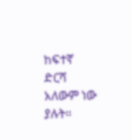ከፍተኛ ድርሻ አለውም ነው ያሉት።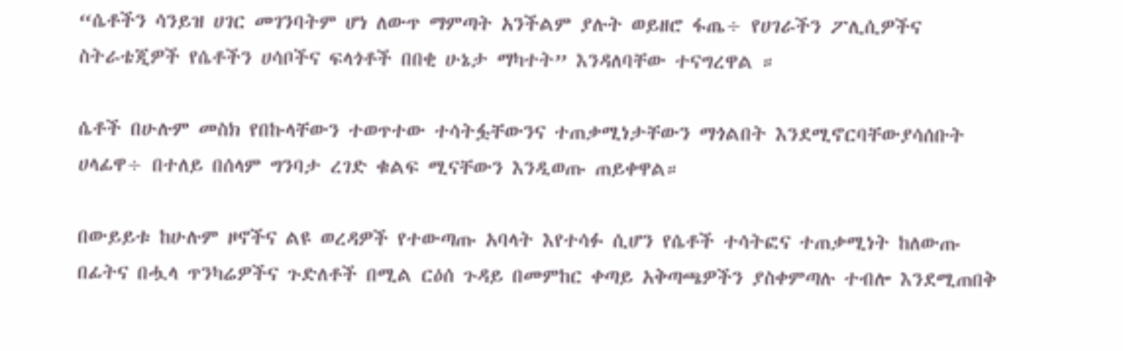“ሴቶችን ሳንይዝ ሀገር መገንባትም ሆነ ለውጥ ማምጣት አንችልም ያሉት ወይዘሮ ፋጤ÷ የሀገራችን ፖሊሲዎችና ስትራቴጂዎች የሴቶችን ሀሳቦችና ፍላጎቶች በበቂ ሁኔታ ማካተት” እንዳለባቸው ተናግረዋል ።

ሴቶች በሁሉም መስክ የበኩላቸውን ተወጥተው ተሳትፏቸውንና ተጠቃሚነታቸውን ማጎልበት እንደሚኖርባቸውያሳሰቡት ሀላፊዋ÷ በተለይ በሰላም ግንባታ ረገድ ቁልፍ ሚናቸውን እንዲወጡ ጠይቀዋል።

በውይይቱ ከሁሉም ዞኖችና ልዩ ወረዳዎች የተውጣጡ አባላት እየተሳፉ ሲሆን የሴቶች ተሳትፎና ተጠቃሚነት ከለውጡ በፊትና በሗላ ጥንካሬዎችና ጉድለቶች በሚል ርዕሰ ጉዳይ በመምከር ቀጣይ አቅጣጫዎችን ያስቀምጣሉ ተብሎ እንደሚጠበቅ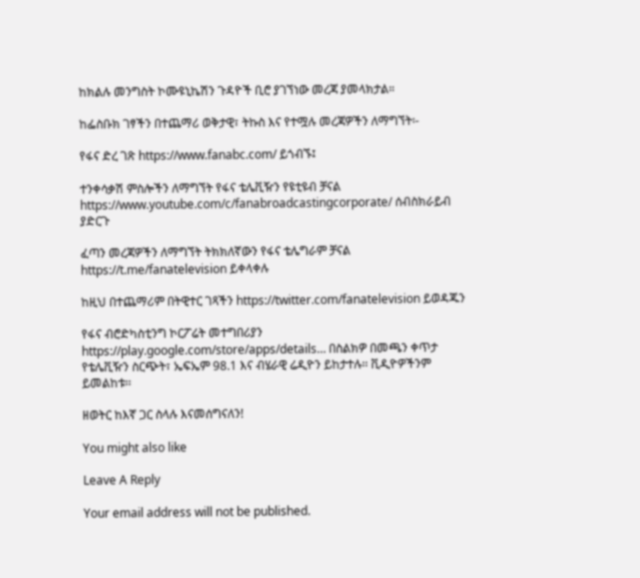ከክልሉ መንግስት ኮሙዩኒኬሽን ጉዳዮች ቢሮ ያገኘነው መረጃ ያመላክታል።

ከፌስቡክ ገፃችን በተጨማሪ ወቅታዊ፣ ትኩስ እና የተሟሉ መረጃዎችን ለማግኘት፡-

የፋና ድረ ገጽ https://www.fanabc.com/ ይጎብኙ፤

ተንቀሳቃሽ ምስሎችን ለማግኘት የፋና ቴሌቪዥን የዩቲዩብ ቻናል https://www.youtube.com/c/fanabroadcastingcorporate/ ሰብስክራይብ ያድርጉ

ፈጣን መረጃዎችን ለማግኘት ትክክለኛውን የፋና ቴሌግራም ቻናል https://t.me/fanatelevision ይቀላቀሉ

ከዚህ በተጨማሪም በትዊተር ገጻችን https://twitter.com/fanatelevision ይወዳጁን

የፋና ብሮድካስቲንግ ኮርፖሬት መተግበሪያን https://play.google.com/store/apps/details… በስልክዎ በመጫን ቀጥታ የቴሌቪዥን ስርጭት፣ ኤፍኤም 98.1 እና ብሄራዊ ሬዲዮን ይከታተሉ፡፡ ቪዲዮዎችንም ይመልከቱ፡፡

ዘወትር ከእኛ ጋር ስላሉ እናመሰግናለን!

You might also like

Leave A Reply

Your email address will not be published.